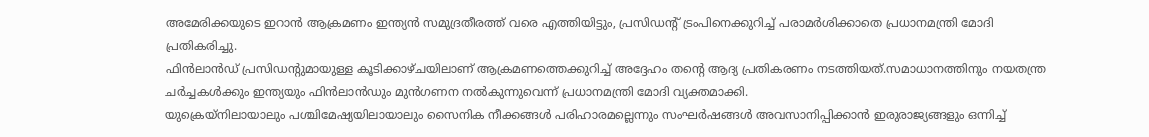അമേരിക്കയുടെ ഇറാൻ ആക്രമണം ഇന്ത്യൻ സമുദ്രതീരത്ത് വരെ എത്തിയിട്ടും, പ്രസിഡന്റ് ട്രംപിനെക്കുറിച്ച് പരാമർശിക്കാതെ പ്രധാനമന്ത്രി മോദി പ്രതികരിച്ചു.
ഫിൻലാൻഡ് പ്രസിഡന്റുമായുള്ള കൂടിക്കാഴ്ചയിലാണ് ആക്രമണത്തെക്കുറിച്ച് അദ്ദേഹം തന്റെ ആദ്യ പ്രതികരണം നടത്തിയത്.സമാധാനത്തിനും നയതന്ത്ര ചർച്ചകൾക്കും ഇന്ത്യയും ഫിൻലാൻഡും മുൻഗണന നൽകുന്നുവെന്ന് പ്രധാനമന്ത്രി മോദി വ്യക്തമാക്കി.
യുക്രെയ്നിലായാലും പശ്ചിമേഷ്യയിലായാലും സൈനിക നീക്കങ്ങൾ പരിഹാരമല്ലെന്നും സംഘർഷങ്ങൾ അവസാനിപ്പിക്കാൻ ഇരുരാജ്യങ്ങളും ഒന്നിച്ച്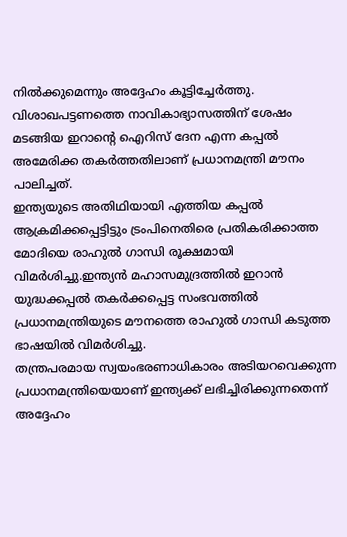നിൽക്കുമെന്നും അദ്ദേഹം കൂട്ടിച്ചേർത്തു.
വിശാഖപട്ടണത്തെ നാവികാഭ്യാസത്തിന് ശേഷം മടങ്ങിയ ഇറാന്റെ ഐറിസ് ദേന എന്ന കപ്പൽ അമേരിക്ക തകർത്തതിലാണ് പ്രധാനമന്ത്രി മൗനം പാലിച്ചത്.
ഇന്ത്യയുടെ അതിഥിയായി എത്തിയ കപ്പൽ ആക്രമിക്കപ്പെട്ടിട്ടും ട്രംപിനെതിരെ പ്രതികരിക്കാത്ത മോദിയെ രാഹുൽ ഗാന്ധി രൂക്ഷമായി വിമർശിച്ചു.ഇന്ത്യൻ മഹാസമുദ്രത്തിൽ ഇറാൻ യുദ്ധക്കപ്പൽ തകർക്കപ്പെട്ട സംഭവത്തിൽ പ്രധാനമന്ത്രിയുടെ മൗനത്തെ രാഹുൽ ഗാന്ധി കടുത്ത ഭാഷയിൽ വിമർശിച്ചു.
തന്ത്രപരമായ സ്വയംഭരണാധികാരം അടിയറവെക്കുന്ന പ്രധാനമന്ത്രിയെയാണ് ഇന്ത്യക്ക് ലഭിച്ചിരിക്കുന്നതെന്ന് അദ്ദേഹം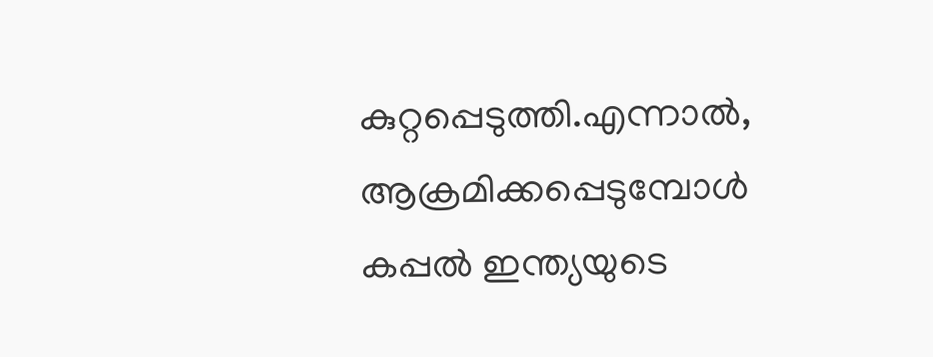കുറ്റപ്പെടുത്തി.എന്നാൽ, ആക്രമിക്കപ്പെടുമ്പോൾ കപ്പൽ ഇന്ത്യയുടെ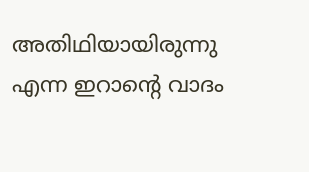അതിഥിയായിരുന്നു എന്ന ഇറാന്റെ വാദം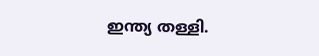ഇന്ത്യ തള്ളി.